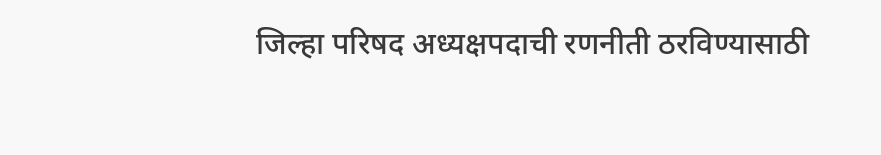जिल्हा परिषद अध्यक्षपदाची रणनीती ठरविण्यासाठी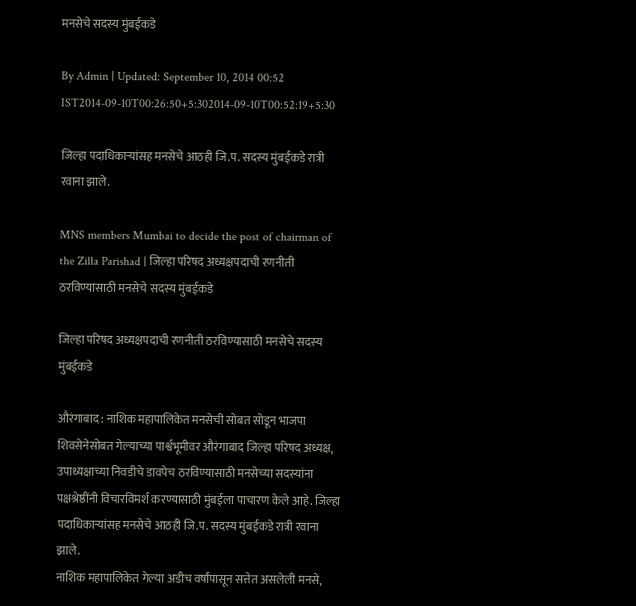मनसेचे सदस्य मुंबईकडे

By Admin | Updated: September 10, 2014 00:52 IST2014-09-10T00:26:50+5:302014-09-10T00:52:19+5:30

जिल्हा पदाधिकाऱ्यांसह मनसेचे आठही जि.प. सदस्य मुंबईकडे रात्री रवाना झाले.

MNS members Mumbai to decide the post of chairman of the Zilla Parishad | जिल्हा परिषद अध्यक्षपदाची रणनीती ठरविण्यासाठी मनसेचे सदस्य मुंबईकडे

जिल्हा परिषद अध्यक्षपदाची रणनीती ठरविण्यासाठी मनसेचे सदस्य मुंबईकडे

औरंगाबाद : नाशिक महापालिकेत मनसेची सोबत सोडून भाजपा शिवसेनेसोबत गेल्याच्या पार्श्वभूमीवर औरंगाबाद जिल्हा परिषद अध्यक्ष, उपाध्यक्षाच्या निवडीचे डावपेच ठरविण्यासाठी मनसेच्या सदस्यांना पक्षश्रेष्ठींनी विचारविमर्श करण्यासाठी मुंबईला पाचारण केले आहे. जिल्हा पदाधिकाऱ्यांसह मनसेचे आठही जि.प. सदस्य मुंबईकडे रात्री रवाना झाले.
नाशिक महापालिकेत गेल्या अडीच वर्षांपासून सत्तेत असलेली मनसे,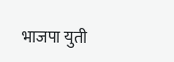भाजपा युती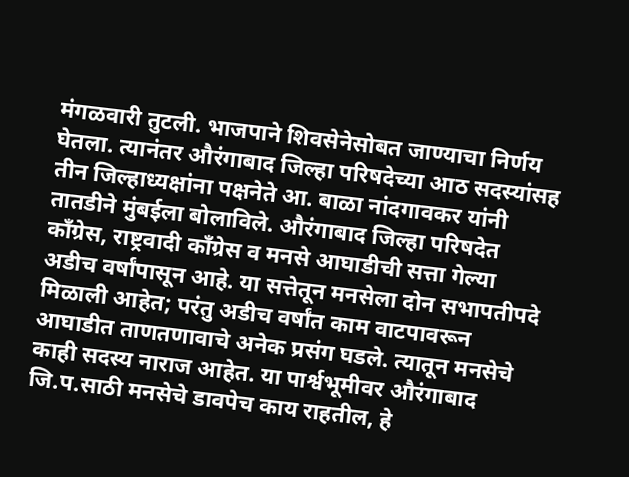मंगळवारी तुटली. भाजपाने शिवसेनेसोबत जाण्याचा निर्णय घेतला. त्यानंतर औरंगाबाद जिल्हा परिषदेच्या आठ सदस्यांसह तीन जिल्हाध्यक्षांना पक्षनेते आ. बाळा नांदगावकर यांनी तातडीने मुंबईला बोलाविले. औरंगाबाद जिल्हा परिषदेत काँग्रेस, राष्ट्रवादी काँग्रेस व मनसे आघाडीची सत्ता गेल्या अडीच वर्षांपासून आहे. या सत्तेतून मनसेला दोन सभापतीपदे मिळाली आहेत; परंतु अडीच वर्षांत काम वाटपावरून आघाडीत ताणतणावाचे अनेक प्रसंग घडले. त्यातून मनसेचे काही सदस्य नाराज आहेत. या पार्श्वभूमीवर औरंगाबाद जि.प.साठी मनसेचे डावपेच काय राहतील, हे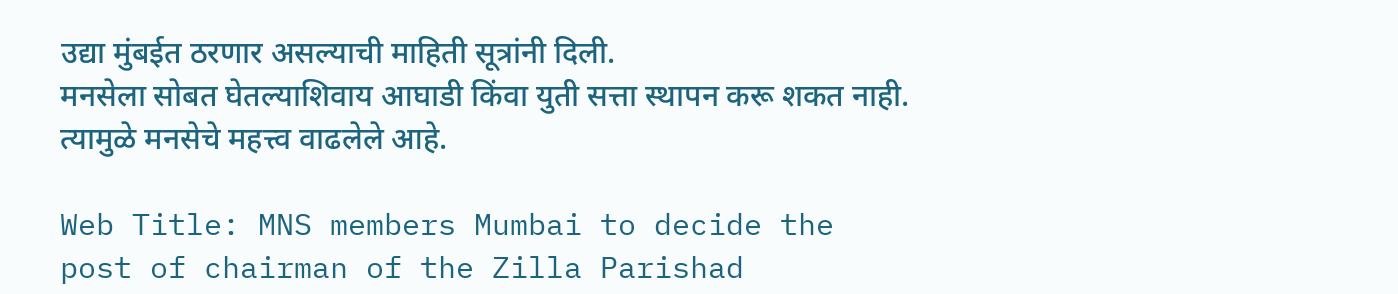उद्या मुंबईत ठरणार असल्याची माहिती सूत्रांनी दिली.
मनसेला सोबत घेतल्याशिवाय आघाडी किंवा युती सत्ता स्थापन करू शकत नाही. त्यामुळे मनसेचे महत्त्व वाढलेले आहे.

Web Title: MNS members Mumbai to decide the post of chairman of the Zilla Parishad